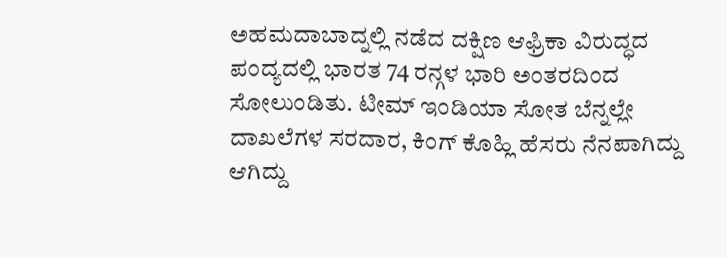ಅಹಮದಾಬಾದ್ನಲ್ಲಿ ನಡೆದ ದಕ್ಷಿಣ ಆಫ್ರಿಕಾ ವಿರುದ್ಧದ ಪಂದ್ಯದಲ್ಲಿ ಭಾರತ 74 ರನ್ಗಳ ಭಾರಿ ಅಂತರದಿಂದ ಸೋಲುಂಡಿತು. ಟೀಮ್ ಇಂಡಿಯಾ ಸೋತ ಬೆನ್ನಲ್ಲೇ ದಾಖಲೆಗಳ ಸರದಾರ, ಕಿಂಗ್ ಕೊಹ್ಲಿ ಹೆಸರು ನೆನಪಾಗಿದ್ದು ಆಗಿದ್ದು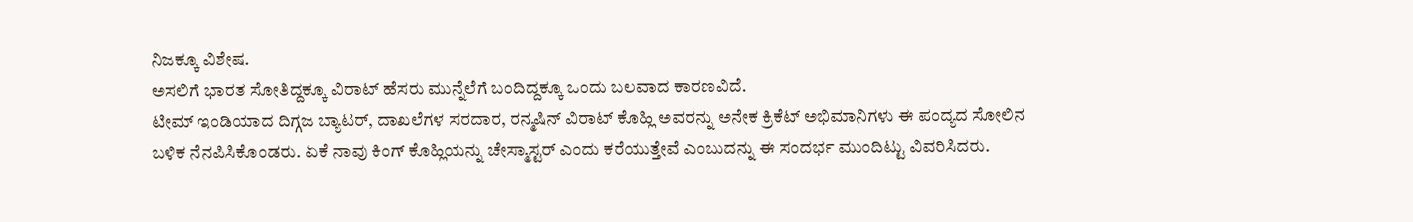ನಿಜಕ್ಕೂ ವಿಶೇಷ.
ಅಸಲಿಗೆ ಭಾರತ ಸೋತಿದ್ದಕ್ಕೂ ವಿರಾಟ್ ಹೆಸರು ಮುನ್ನೆಲೆಗೆ ಬಂದಿದ್ದಕ್ಕೂ ಒಂದು ಬಲವಾದ ಕಾರಣವಿದೆ.
ಟೀಮ್ ಇಂಡಿಯಾದ ದಿಗ್ಗಜ ಬ್ಯಾಟರ್, ದಾಖಲೆಗಳ ಸರದಾರ, ರನ್ಮಷಿನ್ ವಿರಾಟ್ ಕೊಹ್ಲಿ ಅವರನ್ನು ಅನೇಕ ಕ್ರಿಕೆಟ್ ಅಭಿಮಾನಿಗಳು ಈ ಪಂದ್ಯದ ಸೋಲಿನ ಬಳಿಕ ನೆನಪಿಸಿಕೊಂಡರು. ಏಕೆ ನಾವು ಕಿಂಗ್ ಕೊಹ್ಲಿಯನ್ನು ಚೇಸ್ಮಾಸ್ಟರ್ ಎಂದು ಕರೆಯುತ್ತೇವೆ ಎಂಬುದನ್ನು ಈ ಸಂದರ್ಭ ಮುಂದಿಟ್ಟು ವಿವರಿಸಿದರು.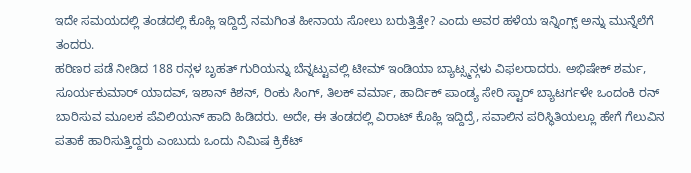ಇದೇ ಸಮಯದಲ್ಲಿ ತಂಡದಲ್ಲಿ ಕೊಹ್ಲಿ ಇದ್ದಿದ್ರೆ ನಮಗಿಂತ ಹೀನಾಯ ಸೋಲು ಬರುತ್ತಿತ್ತೇ? ಎಂದು ಅವರ ಹಳೆಯ ಇನ್ನಿಂಗ್ಸ್ ಅನ್ನು ಮುನ್ನೆಲೆಗೆ ತಂದರು.
ಹರಿಣರ ಪಡೆ ನೀಡಿದ 188 ರನ್ಗಳ ಬೃಹತ್ ಗುರಿಯನ್ನು ಬೆನ್ನಟ್ಟುವಲ್ಲಿ ಟೀಮ್ ಇಂಡಿಯಾ ಬ್ಯಾಟ್ಸ್ಮನ್ಗಳು ವಿಫಲರಾದರು. ಅಭಿಷೇಕ್ ಶರ್ಮ, ಸೂರ್ಯಕುಮಾರ್ ಯಾದವ್, ಇಶಾನ್ ಕಿಶನ್, ರಿಂಕು ಸಿಂಗ್, ತಿಲಕ್ ವರ್ಮಾ, ಹಾರ್ದಿಕ್ ಪಾಂಡ್ಯ ಸೇರಿ ಸ್ಟಾರ್ ಬ್ಯಾಟರ್ಗಳೇ ಒಂದಂಕಿ ರನ್ ಬಾರಿಸುವ ಮೂಲಕ ಪೆವಿಲಿಯನ್ ಹಾದಿ ಹಿಡಿದರು. ಅದೇ, ಈ ತಂಡದಲ್ಲಿ ವಿರಾಟ್ ಕೊಹ್ಲಿ ಇದ್ದಿದ್ರೆ, ಸವಾಲಿನ ಪರಿಸ್ಥಿತಿಯಲ್ಲೂ ಹೇಗೆ ಗೆಲುವಿನ ಪತಾಕೆ ಹಾರಿಸುತ್ತಿದ್ದರು ಎಂಬುದು ಒಂದು ನಿಮಿಷ ಕ್ರಿಕೆಟ್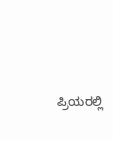ಪ್ರಿಯರಲ್ಲಿ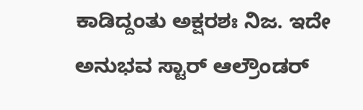ಕಾಡಿದ್ದಂತು ಅಕ್ಷರಶಃ ನಿಜ. ಇದೇ ಅನುಭವ ಸ್ಟಾರ್ ಆಲ್ರೌಂಡರ್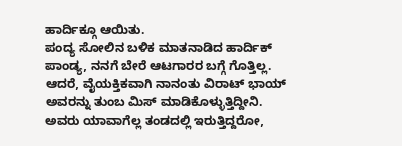ಹಾರ್ದಿಕ್ಗೂ ಆಯಿತು.
ಪಂದ್ಯ ಸೋಲಿನ ಬಳಿಕ ಮಾತನಾಡಿದ ಹಾರ್ದಿಕ್ ಪಾಂಡ್ಯ, ನನಗೆ ಬೇರೆ ಆಟಗಾರರ ಬಗ್ಗೆ ಗೊತ್ತಿಲ್ಲ. ಆದರೆ, ವೈಯಕ್ತಿಕವಾಗಿ ನಾನಂತು ವಿರಾಟ್ ಭಾಯ್ ಅವರನ್ನು ತುಂಬ ಮಿಸ್ ಮಾಡಿಕೊಳ್ಳುತ್ತಿದ್ದೀನಿ. ಅವರು ಯಾವಾಗೆಲ್ಲ ತಂಡದಲ್ಲಿ ಇರುತ್ತಿದ್ದರೋ,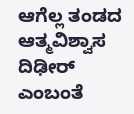ಆಗೆಲ್ಲ ತಂಡದ ಆತ್ಮವಿಶ್ವಾಸ ದಿಢೀರ್ ಎಂಬಂತೆ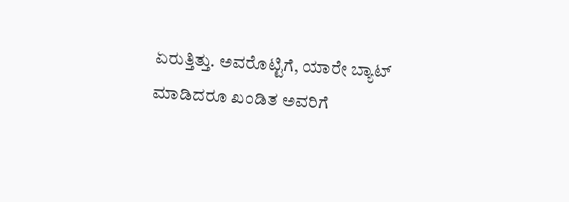ಏರುತ್ತಿತ್ತು. ಅವರೊಟ್ಟಿಗೆ, ಯಾರೇ ಬ್ಯಾಟ್ ಮಾಡಿದರೂ ಖಂಡಿತ ಅವರಿಗೆ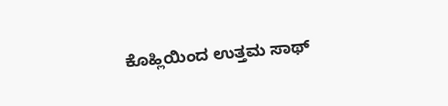ಕೊಹ್ಲಿಯಿಂದ ಉತ್ತಮ ಸಾಥ್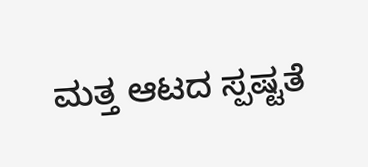ಮತ್ತ ಆಟದ ಸ್ಪಷ್ಟತೆ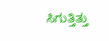ಸಿಗುತ್ತಿತ್ತು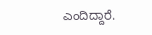ಎಂದಿದ್ದಾರೆ.